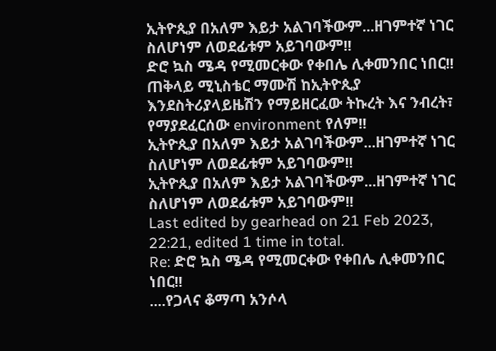ኢትዮጲያ በአለም እይታ አልገባችውም...ዘገምተኛ ነገር ስለሆነም ለወደፊቱም አይገባውም!!
ድሮ ኳስ ሜዳ የሚመርቀው የቀበሌ ሊቀመንበር ነበር!!
ጠቅላይ ሚኒስቴር ማሙሽ ከኢትዮጲያ እንደስትሪያላይዜሽን የማይዘርፈው ትኩረት እና ንብረት፣ የማያደፈርሰው environment የለም!!
ኢትዮጲያ በአለም እይታ አልገባችውም...ዘገምተኛ ነገር ስለሆነም ለወደፊቱም አይገባውም!!
ኢትዮጲያ በአለም እይታ አልገባችውም...ዘገምተኛ ነገር ስለሆነም ለወደፊቱም አይገባውም!!
Last edited by gearhead on 21 Feb 2023, 22:21, edited 1 time in total.
Re: ድሮ ኳስ ሜዳ የሚመርቀው የቀበሌ ሊቀመንበር ነበር!!
....የጋላና ቆማጣ አንሶላ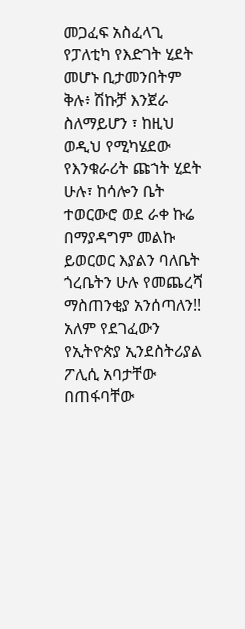መጋፈፍ አስፈላጊ የፓለቲካ የእድገት ሂደት መሆኑ ቢታመንበትም ቅሉ፥ ሽኩቻ እንጀራ ስለማይሆን ፣ ከዚህ ወዲህ የሚካሄደው የእንቁራሪት ጩኀት ሂደት ሁሉ፣ ከሳሎን ቤት ተወርውሮ ወደ ራቀ ኩሬ በማያዳግም መልኩ ይወርወር እያልን ባለቤት ጎረቤትን ሁሉ የመጨረሻ ማስጠንቂያ አንሰጣለን!!
አለም የደገፈውን የኢትዮጵያ ኢንደስትሪያል ፖሊሲ አባታቸው በጠፋባቸው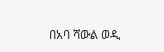በአባ ሻውል ወዲ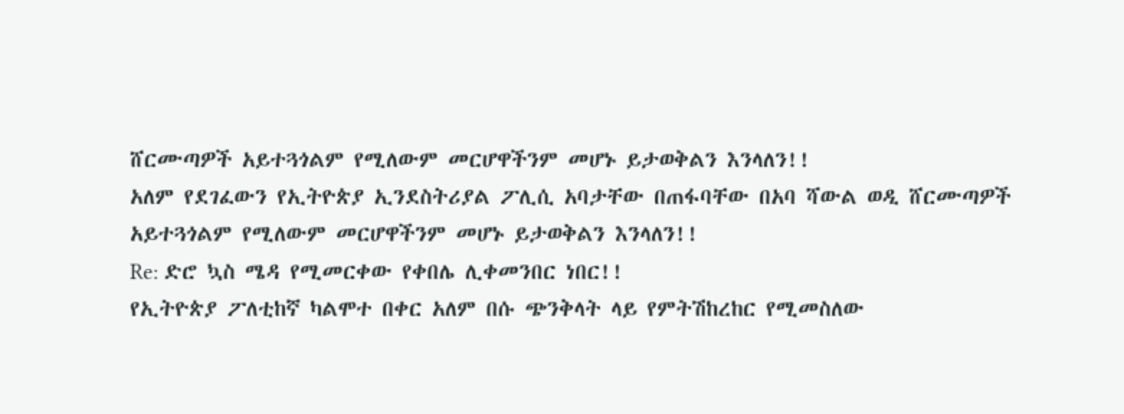ሸርሙጣዎች አይተጓጎልም የሚለውም መርሆዋችንም መሆኑ ይታወቅልን እንላለን!!
አለም የደገፈውን የኢትዮጵያ ኢንደስትሪያል ፖሊሲ አባታቸው በጠፋባቸው በአባ ሻውል ወዲ ሸርሙጣዎች አይተጓጎልም የሚለውም መርሆዋችንም መሆኑ ይታወቅልን እንላለን!!
Re: ድሮ ኳስ ሜዳ የሚመርቀው የቀበሌ ሊቀመንበር ነበር!!
የኢትዮጵያ ፖለቲከኛ ካልሞተ በቀር አለም በሱ ጭንቅላት ላይ የምትሽከረከር የሚመስለው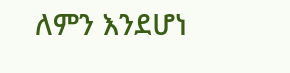ለምን እንደሆነ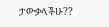ታውቃላችሁ??